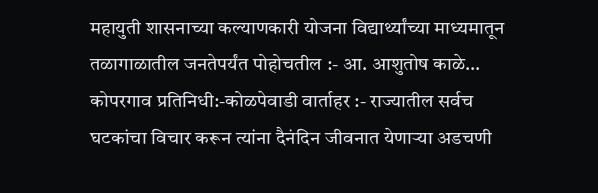महायुती शासनाच्या कल्याणकारी योजना विद्यार्थ्यांच्या माध्यमातून तळागाळातील जनतेपर्यंत पोहोचतील :- आ. आशुतोष काळे…
कोपरगाव प्रतिनिधी:-कोळपेवाडी वार्ताहर :- राज्यातील सर्वच घटकांचा विचार करून त्यांना दैनंदिन जीवनात येणाऱ्या अडचणी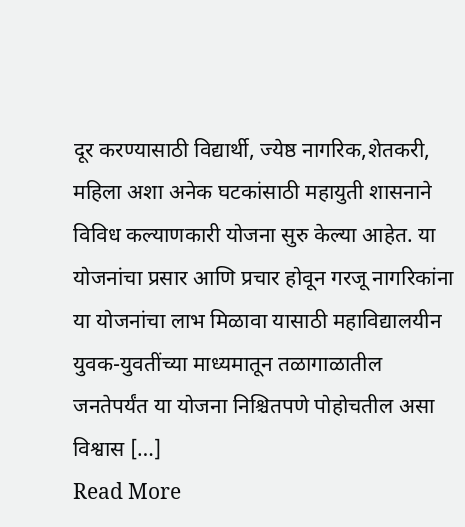दूर करण्यासाठी विद्यार्थी, ज्येष्ठ नागरिक,शेतकरी, महिला अशा अनेक घटकांसाठी महायुती शासनाने विविध कल्याणकारी योजना सुरु केल्या आहेत. या योजनांचा प्रसार आणि प्रचार होवून गरजू नागरिकांना या योजनांचा लाभ मिळावा यासाठी महाविद्यालयीन युवक-युवतींच्या माध्यमातून तळागाळातील जनतेपर्यंत या योजना निश्चितपणे पोहोचतील असा विश्वास […]
Read More